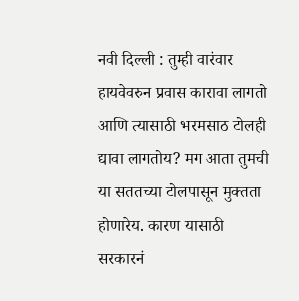नवी दिल्ली : तुम्ही वारंवार हायवेवरुन प्रवास कारावा लागतो आणि त्यासाठी भरमसाठ टोलही द्यावा लागतोय? मग आता तुमची या सततच्या टोलपासून मुक्तता होणारेय. कारण यासाठी सरकारनं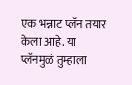एक भन्नाट प्लॅन तयार केला आहे. या प्लॅनमुळं तुम्हाला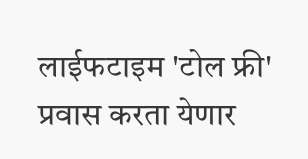लाईफटाइम 'टोल फ्री' प्रवास करता येणार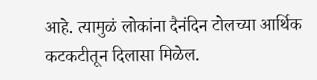आहे. त्यामुळं लोकांना दैनंदिन टोलच्या आर्थिक कटकटीतून दिलासा मिळेल.